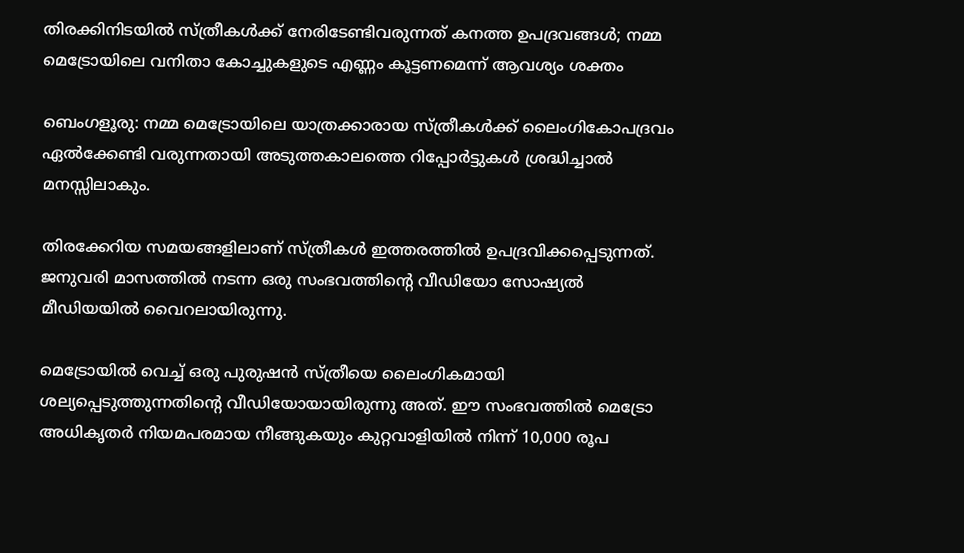തിരക്കിനിടയിൽ സ്ത്രീകൾക്ക് നേരിടേണ്ടിവരുന്നത് കനത്ത ഉപദ്രവങ്ങൾ; നമ്മ മെട്രോയിലെ വനിതാ കോച്ചുകളുടെ എണ്ണം കൂട്ടണമെന്ന് ആവശ്യം ശക്തം

ബെംഗളൂരു: നമ്മ മെട്രോയിലെ യാത്രക്കാരായ സ്ത്രീകൾക്ക് ലൈംഗികോപദ്രവം ഏൽക്കേണ്ടി വരുന്നതായി അടുത്തകാലത്തെ റിപ്പോര്‍ട്ടുകൾ ശ്രദ്ധിച്ചാൽ മനസ്സിലാകും.

തിരക്കേറിയ സമയങ്ങളിലാണ് സ്ത്രീകൾ ഇത്തരത്തിൽ ഉപദ്രവിക്കപ്പെടുന്നത്. ജനുവരി മാസത്തിൽ നടന്ന ഒരു സംഭവത്തിന്റെ വീഡിയോ സോഷ്യൽ മീഡിയയിൽ വൈറലായിരുന്നു.

മെട്രോയിൽ വെച്ച് ഒരു പുരുഷൻ സ്ത്രീയെ ലൈംഗികമായി ശല്യപ്പെടുത്തുന്നതിന്റെ വീഡിയോയായിരുന്നു അത്. ഈ സംഭവത്തിൽ മെട്രോ അധികൃതർ നിയമപരമായ നീങ്ങുകയും കുറ്റവാളിയിൽ നിന്ന് 10,000 രൂപ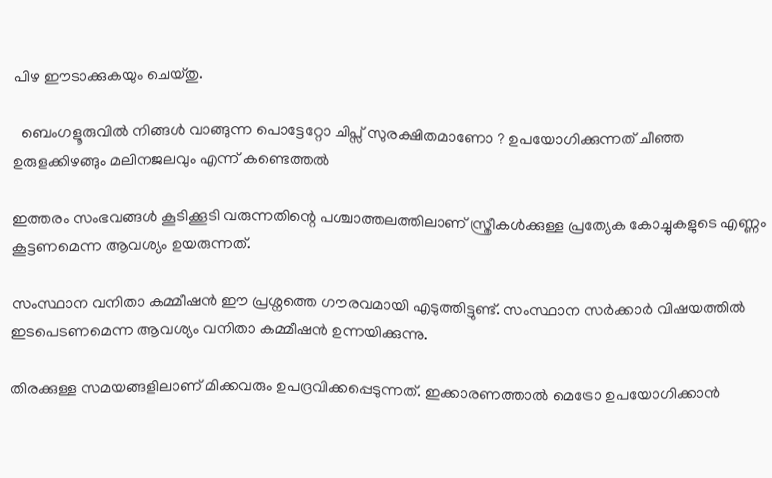പിഴ ഈടാക്കുകയും ചെയ്തു.

  ബെംഗളൂരുവിൽ നിങ്ങൾ വാങ്ങുന്ന പൊട്ടേറ്റോ ചിപ്സ് സുരക്ഷിതമാണോ ? ഉപയോഗിക്കുന്നത് ചീഞ്ഞ ഉരുളക്കിഴങ്ങും മലിനജലവും എന്ന് കണ്ടെത്തൽ

ഇത്തരം സംഭവങ്ങൾ കൂടിക്കൂടി വരുന്നതിന്റെ പശ്ചാത്തലത്തിലാണ് സ്ത്രീകൾക്കുള്ള പ്രത്യേക കോച്ചുകളുടെ എണ്ണം കൂട്ടണമെന്ന ആവശ്യം ഉയരുന്നത്.

സംസ്ഥാന വനിതാ കമ്മീഷൻ ഈ പ്രശ്നത്തെ ഗൗരവമായി എടുത്തിട്ടുണ്ട്. സംസ്ഥാന സര്‍ക്കാർ വിഷയത്തിൽ ഇടപെടണമെന്ന ആവശ്യം വനിതാ കമ്മീഷൻ ഉന്നയിക്കുന്നു.

തിരക്കുള്ള സമയങ്ങളിലാണ് മിക്കവരും ഉപദ്രവിക്കപ്പെടുന്നത്. ഇക്കാരണത്താൽ മെട്രോ ഉപയോഗിക്കാൻ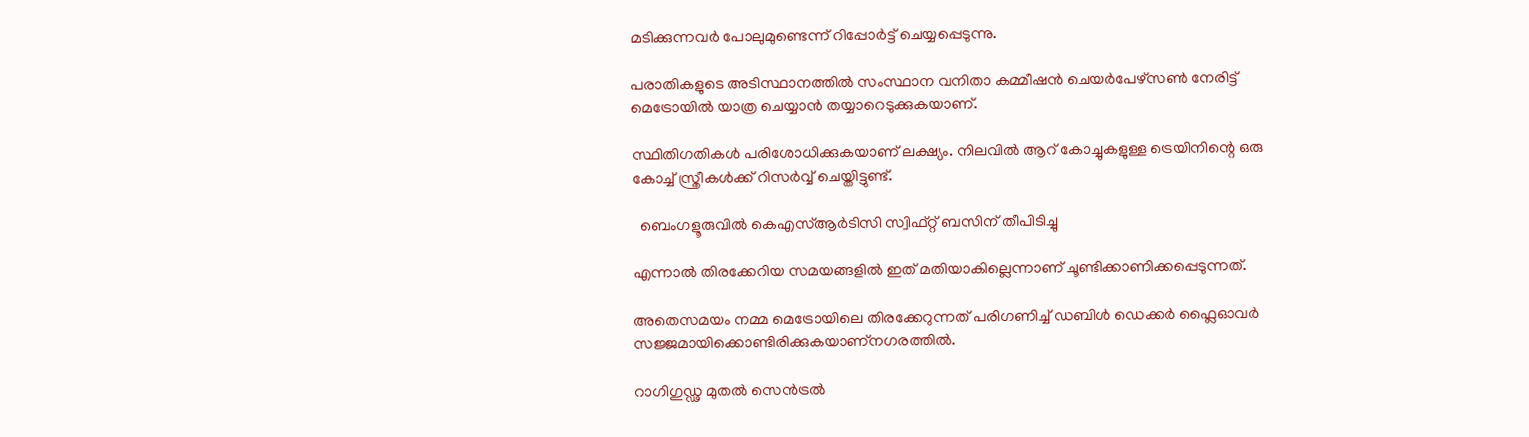മടിക്കുന്നവർ പോലുമുണ്ടെന്ന് റിപ്പോര്‍ട്ട് ചെയ്യപ്പെടുന്നു.

പരാതികളുടെ അടിസ്ഥാനത്തിൽ സംസ്ഥാന വനിതാ കമ്മീഷൻ ചെയർപേഴ്സൺ നേരിട്ട് മെട്രോയിൽ യാത്ര ചെയ്യാൻ തയ്യാറെടുക്കുകയാണ്.

സ്ഥിതിഗതികൾ പരിശോധിക്കുകയാണ് ലക്ഷ്യം. നിലവിൽ ആറ് കോച്ചുകളുള്ള ട്രെയിനിന്റെ ഒരു കോച്ച് സ്ത്രീകൾക്ക് റിസർവ്വ് ചെയ്തിട്ടുണ്ട്.

  ബെംഗളൂരുവിൽ കെഎസ്ആർടിസി സ്വിഫ്റ്റ് ബസിന് തീപിടിച്ചു

എന്നാൽ തിരക്കേറിയ സമയങ്ങളിൽ ഇത് മതിയാകില്ലെന്നാണ് ചൂണ്ടിക്കാണിക്കപ്പെടുന്നത്.

അതെസമയം നമ്മ മെട്രോയിലെ തിരക്കേറുന്നത് പരിഗണിച്ച് ഡബിൾ ഡെക്കർ ഫ്ലൈഓവർ സജ്ജമായിക്കൊണ്ടിരിക്കുകയാണ്നഗരത്തിൽ.

റാഗിഗുഡ്ഢ മുതൽ സെൻട്രൽ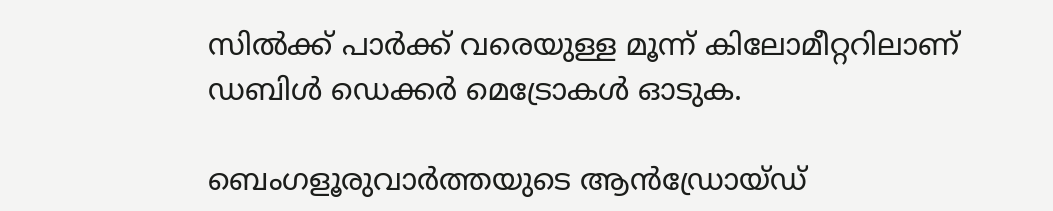സിൽക്ക് പാർക്ക് വരെയുള്ള മൂന്ന് കിലോമീറ്ററിലാണ് ഡബിൾ ഡെക്കർ മെട്രോകൾ ഓടുക.

ബെംഗളൂരുവാർത്തയുടെ ആൻഡ്രോയ്ഡ്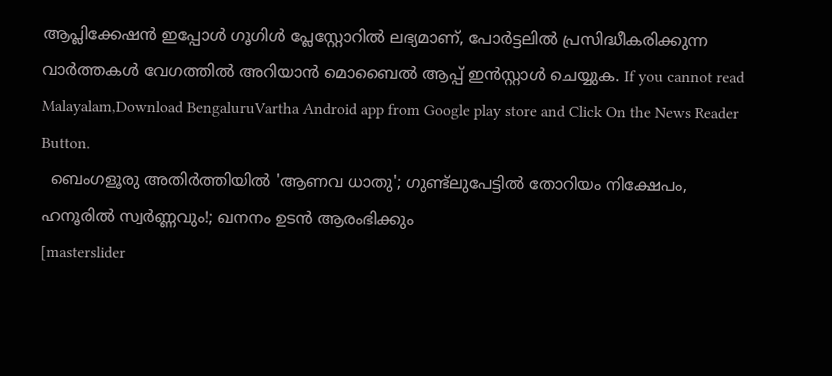ആപ്ലിക്കേഷൻ ഇപ്പോൾ ഗൂഗിൾ പ്ലേസ്റ്റോറിൽ ലഭ്യമാണ്, പോർട്ടലിൽ പ്രസിദ്ധീകരിക്കുന്ന വാർത്തകൾ വേഗത്തിൽ അറിയാൻ മൊബൈൽ ആപ്പ് ഇൻസ്റ്റാൾ ചെയ്യുക. If you cannot read Malayalam,Download BengaluruVartha Android app from Google play store and Click On the News Reader Button.
  ബെംഗളൂരു അതിർത്തിയിൽ 'ആണവ ധാതു'; ഗുണ്ട്ലുപേട്ടിൽ തോറിയം നിക്ഷേപം, ഹനൂരിൽ സ്വർണ്ണവും!; ഖനനം ഉടൻ ആരംഭിക്കും
[masterslider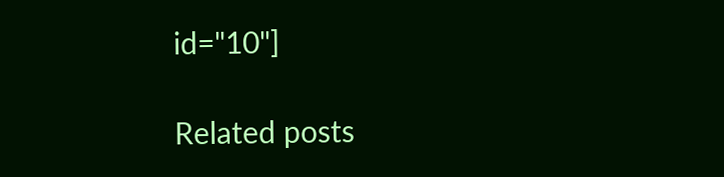id="10"]

Related posts